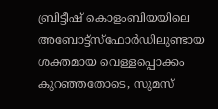ബ്രിട്ടീഷ് കൊളംബിയയിലെ അബോട്ട്സ്ഫോർഡിലുണ്ടായ ശക്തമായ വെള്ളപ്പൊക്കം കുറഞ്ഞതോടെ, സുമസ്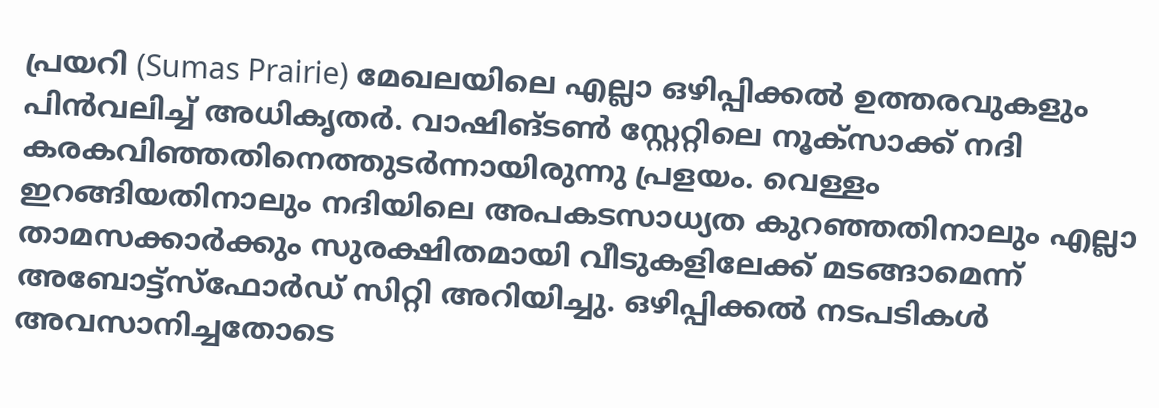പ്രയറി (Sumas Prairie) മേഖലയിലെ എല്ലാ ഒഴിപ്പിക്കൽ ഉത്തരവുകളും പിൻവലിച്ച് അധികൃതർ. വാഷിങ്ടൺ സ്റ്റേറ്റിലെ നൂക്സാക്ക് നദി കരകവിഞ്ഞതിനെത്തുടർന്നായിരുന്നു പ്രളയം. വെള്ളം ഇറങ്ങിയതിനാലും നദിയിലെ അപകടസാധ്യത കുറഞ്ഞതിനാലും എല്ലാ താമസക്കാർക്കും സുരക്ഷിതമായി വീടുകളിലേക്ക് മടങ്ങാമെന്ന് അബോട്ട്സ്ഫോർഡ് സിറ്റി അറിയിച്ചു. ഒഴിപ്പിക്കൽ നടപടികൾ അവസാനിച്ചതോടെ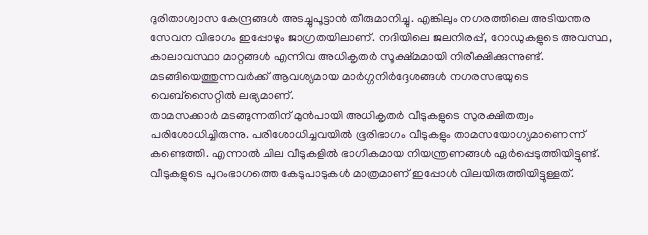ദുരിതാശ്വാസ കേന്ദ്രങ്ങൾ അടച്ചുപൂട്ടാൻ തീരുമാനിച്ചു. എങ്കിലും നഗരത്തിലെ അടിയന്തര സേവന വിഭാഗം ഇപ്പോഴും ജാഗ്രതയിലാണ്. നദിയിലെ ജലനിരപ്പ്, റോഡുകളുടെ അവസ്ഥ, കാലാവസ്ഥാ മാറ്റങ്ങൾ എന്നിവ അധികൃതർ സൂക്ഷ്മമായി നിരീക്ഷിക്കുന്നുണ്ട്. മടങ്ങിയെത്തുന്നവർക്ക് ആവശ്യമായ മാർഗ്ഗനിർദ്ദേശങ്ങൾ നഗരസഭയുടെ വെബ്സൈറ്റിൽ ലഭ്യമാണ്.
താമസക്കാർ മടങ്ങുന്നതിന് മുൻപായി അധികൃതർ വീടുകളുടെ സുരക്ഷിതത്വം പരിശോധിച്ചിരുന്നു. പരിശോധിച്ചവയിൽ ഭൂരിഭാഗം വീടുകളും താമസയോഗ്യമാണെന്ന് കണ്ടെത്തി. എന്നാൽ ചില വീടുകളിൽ ഭാഗികമായ നിയന്ത്രണങ്ങൾ ഏർപ്പെടുത്തിയിട്ടുണ്ട്. വീടുകളുടെ പുറംഭാഗത്തെ കേടുപാടുകൾ മാത്രമാണ് ഇപ്പോൾ വിലയിരുത്തിയിട്ടുള്ളത്.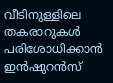വീടിനുള്ളിലെ തകരാറുകൾ പരിശോധിക്കാൻ ഇൻഷുറൻസ്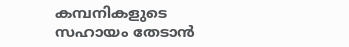കമ്പനികളുടെ സഹായം തേടാൻ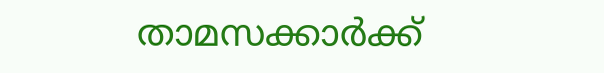താമസക്കാർക്ക്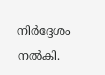നിർദ്ദേശം നൽകി.